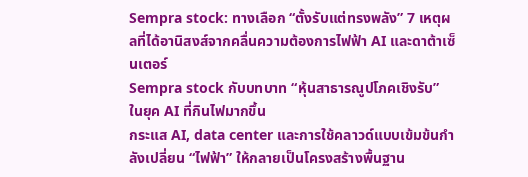Sempra stock: ทางเลือก “ตั้งรับแต่ทรงพลัง” 7 เหตุผลที่ได้อานิสงส์จากคลื่นความต้องการไฟฟ้า AI และดาต้าเซ็นเตอร์
Sempra stock กับบทบาท “หุ้นสาธารณูปโภคเชิงรับ” ในยุค AI ที่กินไฟมากขึ้น
กระแส AI, data center และการใช้คลาวด์แบบเข้มข้นกำลังเปลี่ยน “ไฟฟ้า” ให้กลายเป็นโครงสร้างพื้นฐาน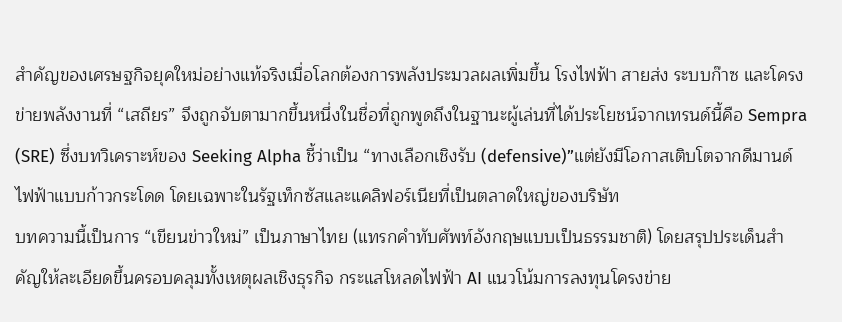สำคัญของเศรษฐกิจยุคใหม่อย่างแท้จริงเมื่อโลกต้องการพลังประมวลผลเพิ่มขึ้น โรงไฟฟ้า สายส่ง ระบบก๊าซ และโครงข่ายพลังงานที่ “เสถียร” จึงถูกจับตามากขึ้นหนึ่งในชื่อที่ถูกพูดถึงในฐานะผู้เล่นที่ได้ประโยชน์จากเทรนด์นี้คือ Sempra (SRE) ซึ่งบทวิเคราะห์ของ Seeking Alpha ชี้ว่าเป็น “ทางเลือกเชิงรับ (defensive)”แต่ยังมีโอกาสเติบโตจากดีมานด์ไฟฟ้าแบบก้าวกระโดด โดยเฉพาะในรัฐเท็กซัสและแคลิฟอร์เนียที่เป็นตลาดใหญ่ของบริษัท
บทความนี้เป็นการ “เขียนข่าวใหม่” เป็นภาษาไทย (แทรกคำทับศัพท์อังกฤษแบบเป็นธรรมชาติ) โดยสรุปประเด็นสำคัญให้ละเอียดขึ้นครอบคลุมทั้งเหตุผลเชิงธุรกิจ กระแสโหลดไฟฟ้า AI แนวโน้มการลงทุนโครงข่าย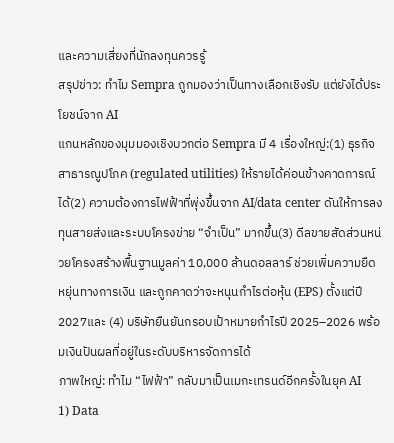และความเสี่ยงที่นักลงทุนควรรู้
สรุปข่าว: ทำไม Sempra ถูกมองว่าเป็นทางเลือกเชิงรับ แต่ยังได้ประโยชน์จาก AI
แกนหลักของมุมมองเชิงบวกต่อ Sempra มี 4 เรื่องใหญ่:(1) ธุรกิจสาธารณูปโภค (regulated utilities) ให้รายได้ค่อนข้างคาดการณ์ได้(2) ความต้องการไฟฟ้าที่พุ่งขึ้นจาก AI/data center ดันให้การลงทุนสายส่งและระบบโครงข่าย “จำเป็น” มากขึ้น(3) ดีลขายสัดส่วนหน่วยโครงสร้างพื้นฐานมูลค่า 10,000 ล้านดอลลาร์ ช่วยเพิ่มความยืดหยุ่นทางการเงิน และถูกคาดว่าจะหนุนกำไรต่อหุ้น (EPS) ตั้งแต่ปี 2027และ (4) บริษัทยืนยันกรอบเป้าหมายกำไรปี 2025–2026 พร้อมเงินปันผลที่อยู่ในระดับบริหารจัดการได้
ภาพใหญ่: ทำไม “ไฟฟ้า” กลับมาเป็นเมกะเทรนด์อีกครั้งในยุค AI
1) Data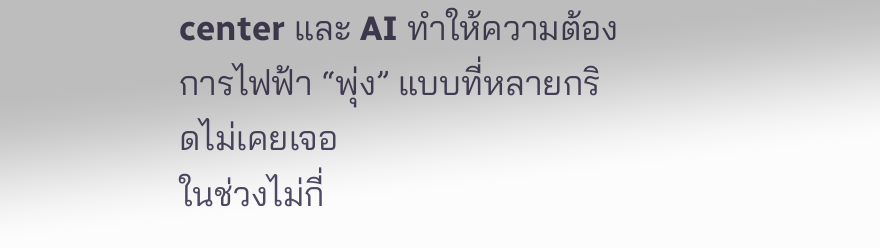center และ AI ทำให้ความต้องการไฟฟ้า “พุ่ง” แบบที่หลายกริดไม่เคยเจอ
ในช่วงไม่กี่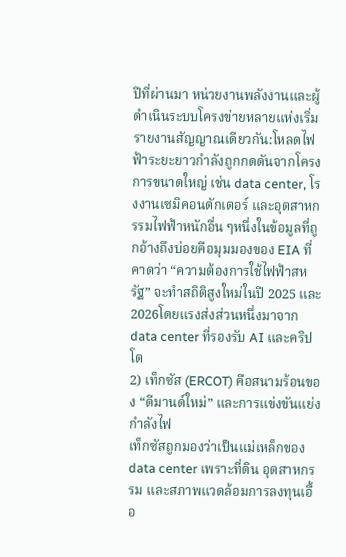ปีที่ผ่านมา หน่วยงานพลังงานและผู้ดำเนินระบบโครงข่ายหลายแห่งเริ่มรายงานสัญญาณเดียวกัน:โหลดไฟฟ้าระยะยาวกำลังถูกกดดันจากโครงการขนาดใหญ่ เช่น data center, โรงงานเซมิคอนดักเตอร์ และอุตสาหกรรมไฟฟ้าหนักอื่น ๆหนึ่งในข้อมูลที่ถูกอ้างถึงบ่อยคือมุมมองของ EIA ที่คาดว่า “ความต้องการใช้ไฟฟ้าสหรัฐ” จะทำสถิติสูงใหม่ในปี 2025 และ 2026โดยแรงส่งส่วนหนึ่งมาจาก data center ที่รองรับ AI และคริปโต
2) เท็กซัส (ERCOT) คือสนามร้อนของ “ดีมานด์ใหม่” และการแข่งขันแย่งกำลังไฟ
เท็กซัสถูกมองว่าเป็นแม่เหล็กของ data center เพราะที่ดิน อุตสาหกรรม และสภาพแวดล้อมการลงทุนเอื้อ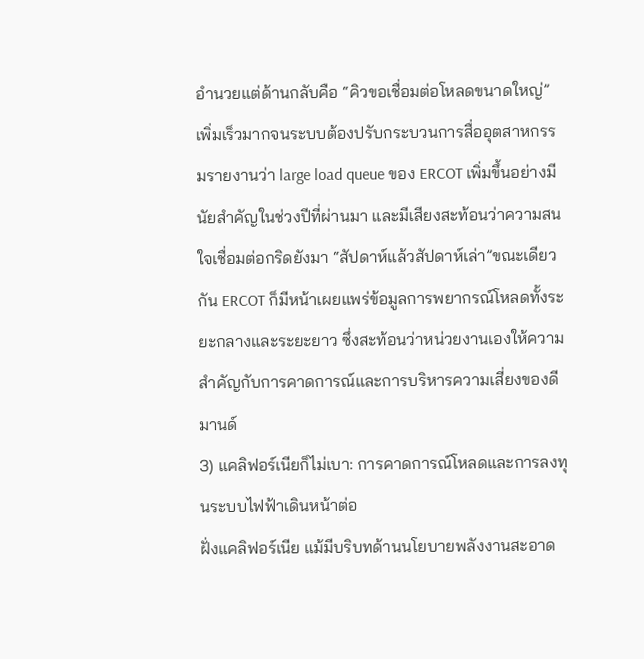อำนวยแต่ด้านกลับคือ “คิวขอเชื่อมต่อโหลดขนาดใหญ่” เพิ่มเร็วมากจนระบบต้องปรับกระบวนการสื่ออุตสาหกรรมรายงานว่า large load queue ของ ERCOT เพิ่มขึ้นอย่างมีนัยสำคัญในช่วงปีที่ผ่านมา และมีเสียงสะท้อนว่าความสนใจเชื่อมต่อกริดยังมา “สัปดาห์แล้วสัปดาห์เล่า”ขณะเดียวกัน ERCOT ก็มีหน้าเผยแพร่ข้อมูลการพยากรณ์โหลดทั้งระยะกลางและระยะยาว ซึ่งสะท้อนว่าหน่วยงานเองให้ความสำคัญกับการคาดการณ์และการบริหารความเสี่ยงของดีมานด์
3) แคลิฟอร์เนียก็ไม่เบา: การคาดการณ์โหลดและการลงทุนระบบไฟฟ้าเดินหน้าต่อ
ฝั่งแคลิฟอร์เนีย แม้มีบริบทด้านนโยบายพลังงานสะอาด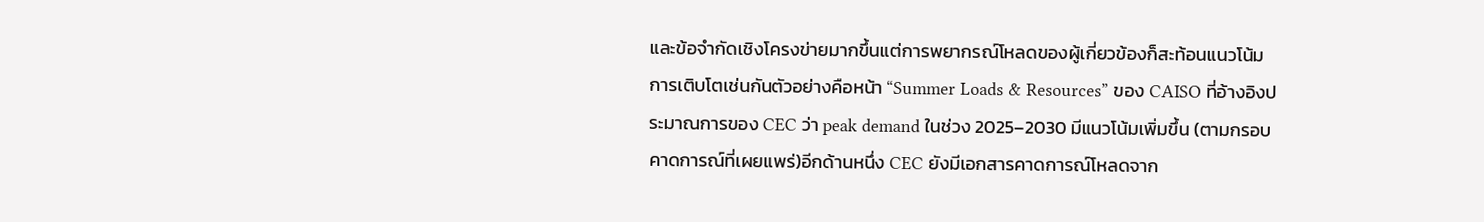และข้อจำกัดเชิงโครงข่ายมากขึ้นแต่การพยากรณ์โหลดของผู้เกี่ยวข้องก็สะท้อนแนวโน้มการเติบโตเช่นกันตัวอย่างคือหน้า “Summer Loads & Resources” ของ CAISO ที่อ้างอิงประมาณการของ CEC ว่า peak demand ในช่วง 2025–2030 มีแนวโน้มเพิ่มขึ้น (ตามกรอบคาดการณ์ที่เผยแพร่)อีกด้านหนึ่ง CEC ยังมีเอกสารคาดการณ์โหลดจาก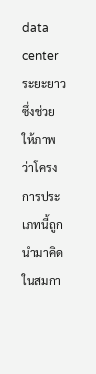data center ระยะยาว ซึ่งช่วยให้ภาพว่าโครงการประเภทนี้ถูกนำมาคิดในสมกา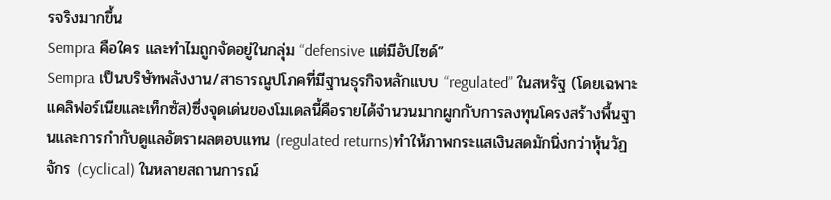รจริงมากขึ้น
Sempra คือใคร และทำไมถูกจัดอยู่ในกลุ่ม “defensive แต่มีอัปไซด์”
Sempra เป็นบริษัทพลังงาน/สาธารณูปโภคที่มีฐานธุรกิจหลักแบบ “regulated” ในสหรัฐ (โดยเฉพาะแคลิฟอร์เนียและเท็กซัส)ซึ่งจุดเด่นของโมเดลนี้คือรายได้จำนวนมากผูกกับการลงทุนโครงสร้างพื้นฐานและการกำกับดูแลอัตราผลตอบแทน (regulated returns)ทำให้ภาพกระแสเงินสดมักนิ่งกว่าหุ้นวัฏจักร (cyclical) ในหลายสถานการณ์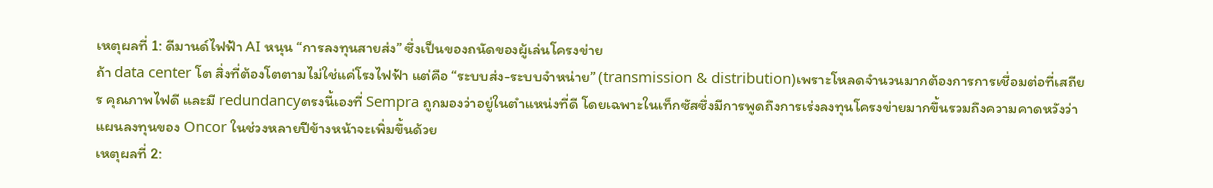เหตุผลที่ 1: ดีมานด์ไฟฟ้า AI หนุน “การลงทุนสายส่ง” ซึ่งเป็นของถนัดของผู้เล่นโครงข่าย
ถ้า data center โต สิ่งที่ต้องโตตามไม่ใช่แค่โรงไฟฟ้า แต่คือ “ระบบส่ง-ระบบจำหน่าย” (transmission & distribution)เพราะโหลดจำนวนมากต้องการการเชื่อมต่อที่เสถียร คุณภาพไฟดี และมี redundancyตรงนี้เองที่ Sempra ถูกมองว่าอยู่ในตำแหน่งที่ดี โดยเฉพาะในเท็กซัสซึ่งมีการพูดถึงการเร่งลงทุนโครงข่ายมากขึ้นรวมถึงความคาดหวังว่าแผนลงทุนของ Oncor ในช่วงหลายปีข้างหน้าจะเพิ่มขึ้นด้วย
เหตุผลที่ 2: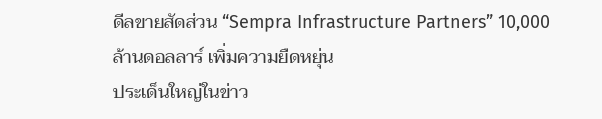ดีลขายสัดส่วน “Sempra Infrastructure Partners” 10,000 ล้านดอลลาร์ เพิ่มความยืดหยุ่น
ประเด็นใหญ่ในข่าว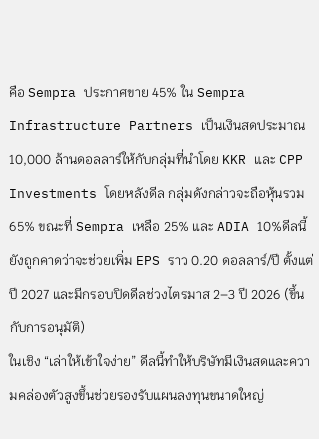คือ Sempra ประกาศขาย 45% ใน Sempra Infrastructure Partners เป็นเงินสดประมาณ 10,000 ล้านดอลลาร์ให้กับกลุ่มที่นำโดย KKR และ CPP Investments โดยหลังดีล กลุ่มดังกล่าวจะถือหุ้นรวม 65% ขณะที่ Sempra เหลือ 25% และ ADIA 10%ดีลนี้ยังถูกคาดว่าจะช่วยเพิ่ม EPS ราว 0.20 ดอลลาร์/ปี ตั้งแต่ปี 2027 และมีกรอบปิดดีลช่วงไตรมาส 2–3 ปี 2026 (ขึ้นกับการอนุมัติ)
ในเชิง “เล่าให้เข้าใจง่าย” ดีลนี้ทำให้บริษัทมีเงินสดและความคล่องตัวสูงขึ้นช่วยรองรับแผนลงทุนขนาดใหญ่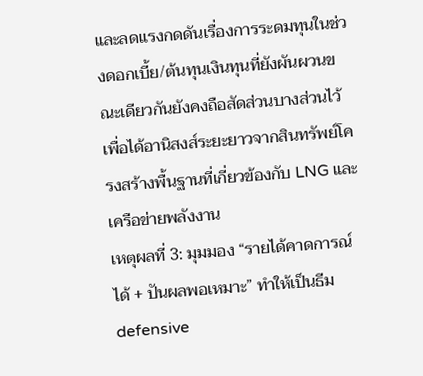และลดแรงกดดันเรื่องการระดมทุนในช่วงดอกเบี้ย/ต้นทุนเงินทุนที่ยังผันผวนขณะเดียวกันยังคงถือสัดส่วนบางส่วนไว้ เพื่อได้อานิสงส์ระยะยาวจากสินทรัพย์โครงสร้างพื้นฐานที่เกี่ยวข้องกับ LNG และเครือข่ายพลังงาน
เหตุผลที่ 3: มุมมอง “รายได้คาดการณ์ได้ + ปันผลพอเหมาะ” ทำให้เป็นธีม defensive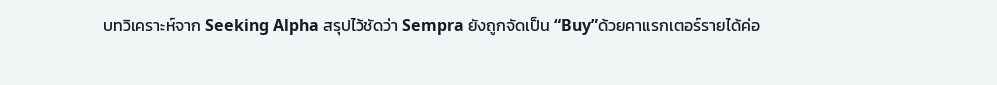บทวิเคราะห์จาก Seeking Alpha สรุปไว้ชัดว่า Sempra ยังถูกจัดเป็น “Buy”ด้วยคาแรกเตอร์รายได้ค่อ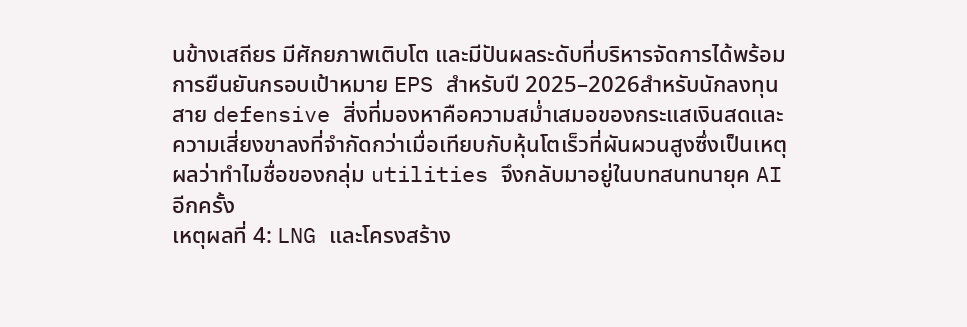นข้างเสถียร มีศักยภาพเติบโต และมีปันผลระดับที่บริหารจัดการได้พร้อมการยืนยันกรอบเป้าหมาย EPS สำหรับปี 2025–2026สำหรับนักลงทุนสาย defensive สิ่งที่มองหาคือความสม่ำเสมอของกระแสเงินสดและความเสี่ยงขาลงที่จำกัดกว่าเมื่อเทียบกับหุ้นโตเร็วที่ผันผวนสูงซึ่งเป็นเหตุผลว่าทำไมชื่อของกลุ่ม utilities จึงกลับมาอยู่ในบทสนทนายุค AI อีกครั้ง
เหตุผลที่ 4: LNG และโครงสร้าง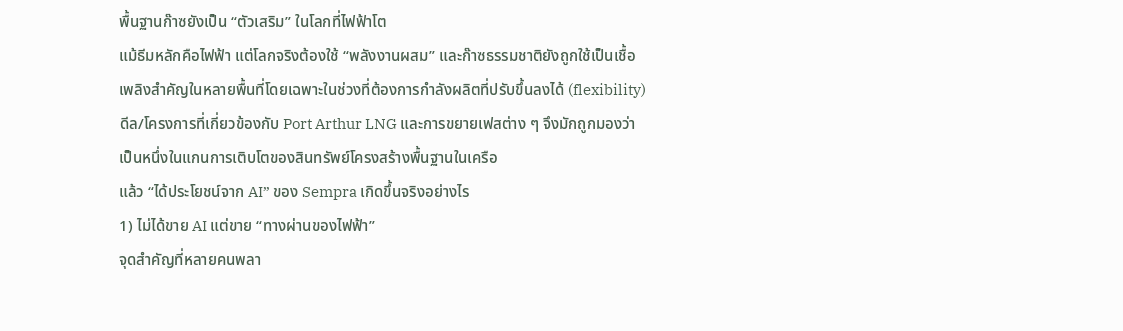พื้นฐานก๊าซยังเป็น “ตัวเสริม” ในโลกที่ไฟฟ้าโต
แม้ธีมหลักคือไฟฟ้า แต่โลกจริงต้องใช้ “พลังงานผสม” และก๊าซธรรมชาติยังถูกใช้เป็นเชื้อเพลิงสำคัญในหลายพื้นที่โดยเฉพาะในช่วงที่ต้องการกำลังผลิตที่ปรับขึ้นลงได้ (flexibility)ดีล/โครงการที่เกี่ยวข้องกับ Port Arthur LNG และการขยายเฟสต่าง ๆ จึงมักถูกมองว่าเป็นหนึ่งในแกนการเติบโตของสินทรัพย์โครงสร้างพื้นฐานในเครือ
แล้ว “ได้ประโยชน์จาก AI” ของ Sempra เกิดขึ้นจริงอย่างไร
1) ไม่ได้ขาย AI แต่ขาย “ทางผ่านของไฟฟ้า”
จุดสำคัญที่หลายคนพลา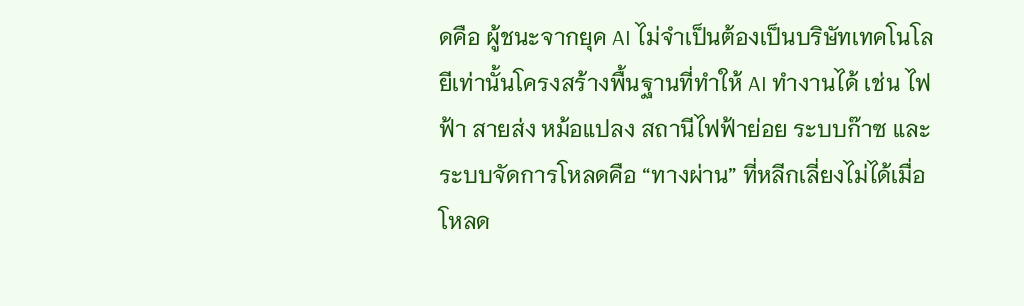ดคือ ผู้ชนะจากยุค AI ไม่จำเป็นต้องเป็นบริษัทเทคโนโลยีเท่านั้นโครงสร้างพื้นฐานที่ทำให้ AI ทำงานได้ เช่น ไฟฟ้า สายส่ง หม้อแปลง สถานีไฟฟ้าย่อย ระบบก๊าซ และระบบจัดการโหลดคือ “ทางผ่าน” ที่หลีกเลี่ยงไม่ได้เมื่อโหลด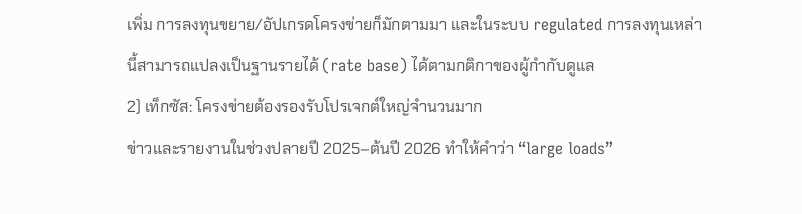เพิ่ม การลงทุนขยาย/อัปเกรดโครงข่ายก็มักตามมา และในระบบ regulated การลงทุนเหล่านี้สามารถแปลงเป็นฐานรายได้ (rate base) ได้ตามกติกาของผู้กำกับดูแล
2) เท็กซัส: โครงข่ายต้องรองรับโปรเจกต์ใหญ่จำนวนมาก
ข่าวและรายงานในช่วงปลายปี 2025–ต้นปี 2026 ทำให้คำว่า “large loads”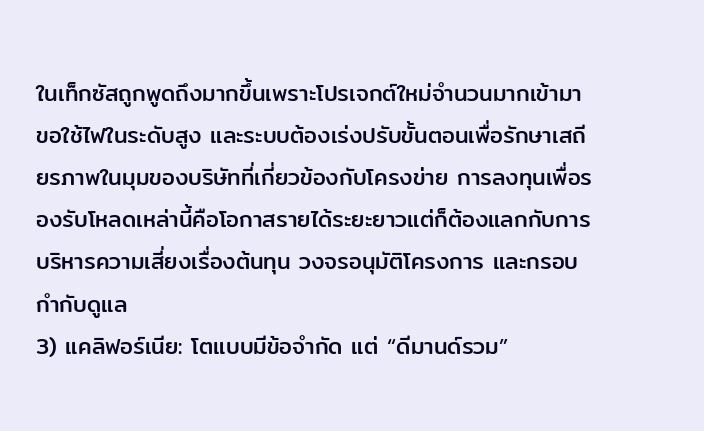ในเท็กซัสถูกพูดถึงมากขึ้นเพราะโปรเจกต์ใหม่จำนวนมากเข้ามาขอใช้ไฟในระดับสูง และระบบต้องเร่งปรับขั้นตอนเพื่อรักษาเสถียรภาพในมุมของบริษัทที่เกี่ยวข้องกับโครงข่าย การลงทุนเพื่อรองรับโหลดเหล่านี้คือโอกาสรายได้ระยะยาวแต่ก็ต้องแลกกับการบริหารความเสี่ยงเรื่องต้นทุน วงจรอนุมัติโครงการ และกรอบกำกับดูแล
3) แคลิฟอร์เนีย: โตแบบมีข้อจำกัด แต่ “ดีมานด์รวม”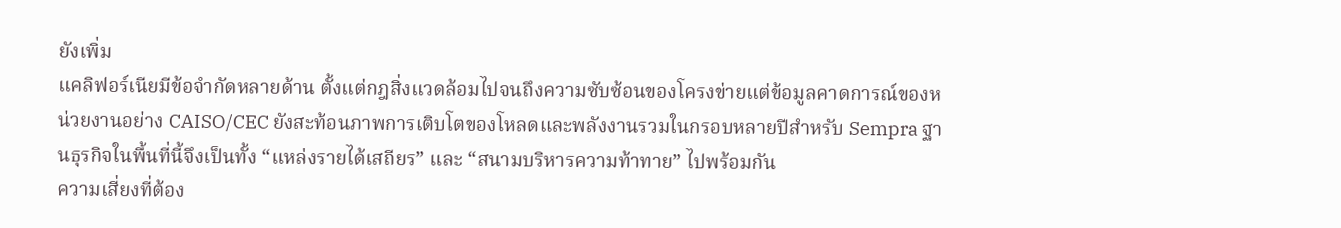ยังเพิ่ม
แคลิฟอร์เนียมีข้อจำกัดหลายด้าน ตั้งแต่กฎสิ่งแวดล้อมไปจนถึงความซับซ้อนของโครงข่ายแต่ข้อมูลคาดการณ์ของหน่วยงานอย่าง CAISO/CEC ยังสะท้อนภาพการเติบโตของโหลดและพลังงานรวมในกรอบหลายปีสำหรับ Sempra ฐานธุรกิจในพื้นที่นี้จึงเป็นทั้ง “แหล่งรายได้เสถียร” และ “สนามบริหารความท้าทาย” ไปพร้อมกัน
ความเสี่ยงที่ต้อง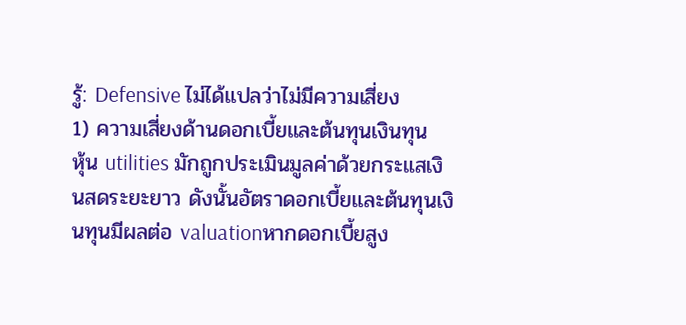รู้: Defensive ไม่ได้แปลว่าไม่มีความเสี่ยง
1) ความเสี่ยงด้านดอกเบี้ยและต้นทุนเงินทุน
หุ้น utilities มักถูกประเมินมูลค่าด้วยกระแสเงินสดระยะยาว ดังนั้นอัตราดอกเบี้ยและต้นทุนเงินทุนมีผลต่อ valuationหากดอกเบี้ยสูง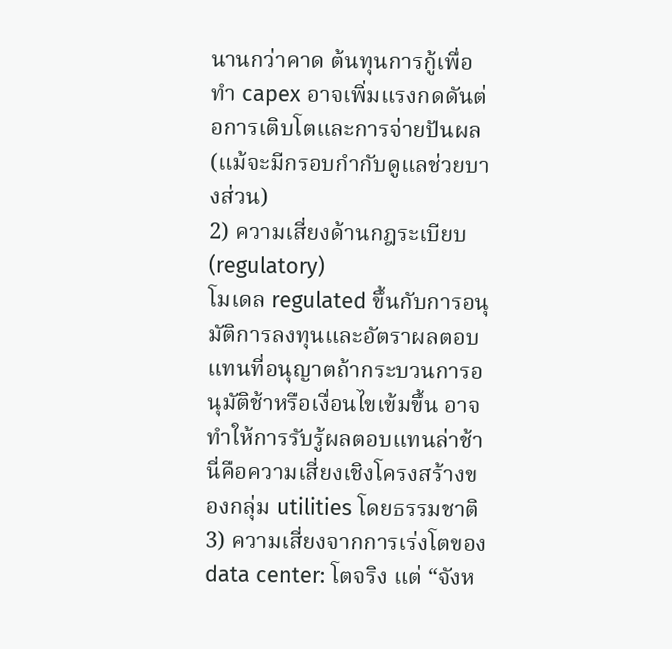นานกว่าคาด ต้นทุนการกู้เพื่อทำ capex อาจเพิ่มแรงกดดันต่อการเติบโตและการจ่ายปันผล (แม้จะมีกรอบกำกับดูแลช่วยบางส่วน)
2) ความเสี่ยงด้านกฎระเบียบ (regulatory)
โมเดล regulated ขึ้นกับการอนุมัติการลงทุนและอัตราผลตอบแทนที่อนุญาตถ้ากระบวนการอนุมัติช้าหรือเงื่อนไขเข้มขึ้น อาจทำให้การรับรู้ผลตอบแทนล่าช้านี่คือความเสี่ยงเชิงโครงสร้างของกลุ่ม utilities โดยธรรมชาติ
3) ความเสี่ยงจากการเร่งโตของ data center: โตจริง แต่ “จังห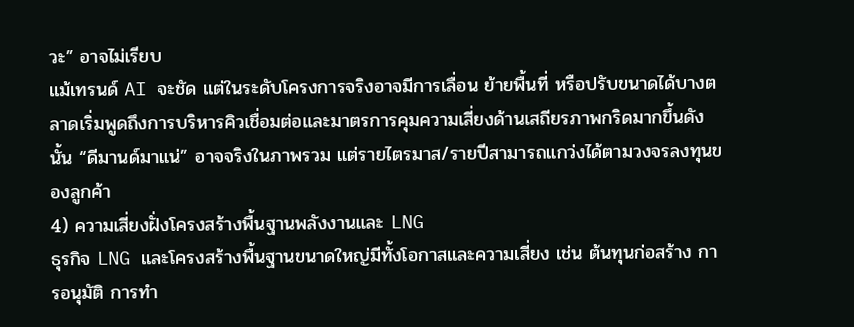วะ” อาจไม่เรียบ
แม้เทรนด์ AI จะชัด แต่ในระดับโครงการจริงอาจมีการเลื่อน ย้ายพื้นที่ หรือปรับขนาดได้บางตลาดเริ่มพูดถึงการบริหารคิวเชื่อมต่อและมาตรการคุมความเสี่ยงด้านเสถียรภาพกริดมากขึ้นดังนั้น “ดีมานด์มาแน่” อาจจริงในภาพรวม แต่รายไตรมาส/รายปีสามารถแกว่งได้ตามวงจรลงทุนของลูกค้า
4) ความเสี่ยงฝั่งโครงสร้างพื้นฐานพลังงานและ LNG
ธุรกิจ LNG และโครงสร้างพื้นฐานขนาดใหญ่มีทั้งโอกาสและความเสี่ยง เช่น ต้นทุนก่อสร้าง การอนุมัติ การทำ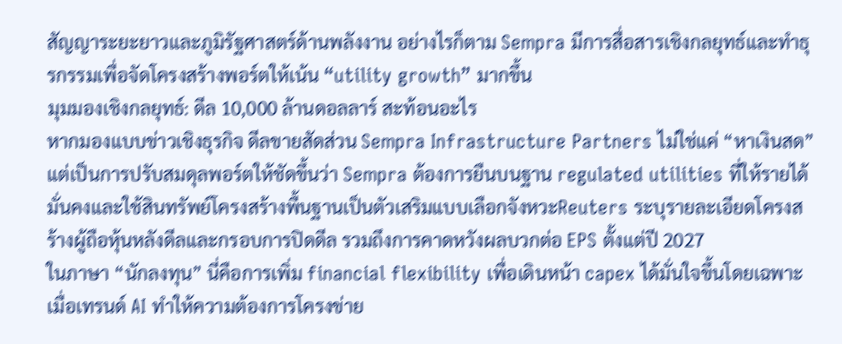สัญญาระยะยาวและภูมิรัฐศาสตร์ด้านพลังงาน อย่างไรก็ตาม Sempra มีการสื่อสารเชิงกลยุทธ์และทำธุรกรรมเพื่อจัดโครงสร้างพอร์ตให้เน้น “utility growth” มากขึ้น
มุมมองเชิงกลยุทธ์: ดีล 10,000 ล้านดอลลาร์ สะท้อนอะไร
หากมองแบบข่าวเชิงธุรกิจ ดีลขายสัดส่วน Sempra Infrastructure Partners ไม่ใช่แค่ “หาเงินสด”แต่เป็นการปรับสมดุลพอร์ตให้ชัดขึ้นว่า Sempra ต้องการยืนบนฐาน regulated utilities ที่ให้รายได้มั่นคงและใช้สินทรัพย์โครงสร้างพื้นฐานเป็นตัวเสริมแบบเลือกจังหวะReuters ระบุรายละเอียดโครงสร้างผู้ถือหุ้นหลังดีลและกรอบการปิดดีล รวมถึงการคาดหวังผลบวกต่อ EPS ตั้งแต่ปี 2027
ในภาษา “นักลงทุน” นี่คือการเพิ่ม financial flexibility เพื่อเดินหน้า capex ได้มั่นใจขึ้นโดยเฉพาะเมื่อเทรนด์ AI ทำให้ความต้องการโครงข่าย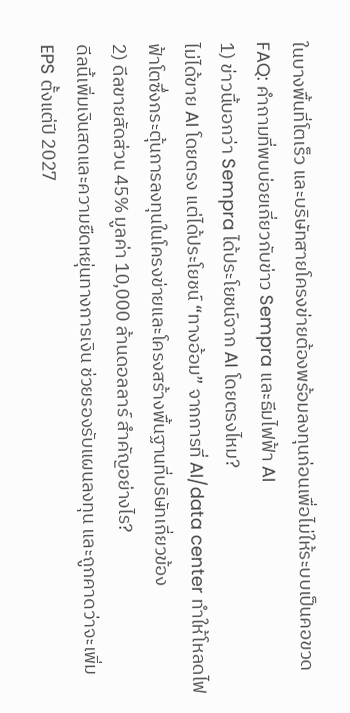ในบางพื้นที่โตเร็ว และบริษัทสายโครงข่ายต้องพร้อมลงทุนก่อนเพื่อไม่ให้ระบบเป็นคอขวด
FAQ: คำถามที่พบบ่อยเกี่ยวกับข่าว Sempra และธีมไฟฟ้า AI
1) ข่าวนี้บอกว่า Sempra ได้ประโยชน์จาก AI โดยตรงไหม?
ไม่ได้ขาย AI โดยตรง แต่ได้ประโยชน์ “ทางอ้อม” จากการที่ AI/data center ทำให้โหลดไฟฟ้าโตซึ่งกระตุ้นการลงทุนในโครงข่ายและโครงสร้างพื้นฐานที่บริษัทเกี่ยวข้อง
2) ดีลขายสัดส่วน 45% มูลค่า 10,000 ล้านดอลลาร์ สำคัญอย่างไร?
ดีลนี้เพิ่มเงินสดและความยืดหยุ่นทางการเงิน ช่วยรองรับแผนลงทุน และถูกคาดว่าจะเพิ่ม EPS ตั้งแต่ปี 2027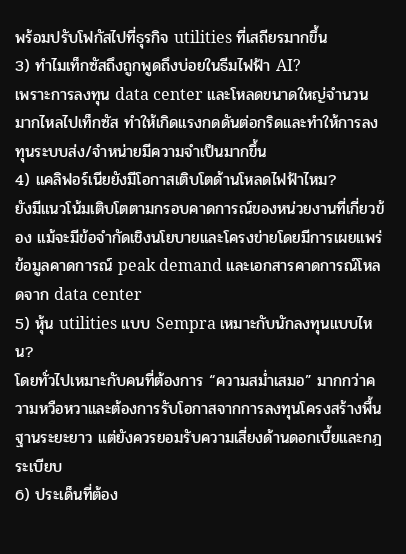พร้อมปรับโฟกัสไปที่ธุรกิจ utilities ที่เสถียรมากขึ้น
3) ทำไมเท็กซัสถึงถูกพูดถึงบ่อยในธีมไฟฟ้า AI?
เพราะการลงทุน data center และโหลดขนาดใหญ่จำนวนมากไหลไปเท็กซัส ทำให้เกิดแรงกดดันต่อกริดและทำให้การลงทุนระบบส่ง/จำหน่ายมีความจำเป็นมากขึ้น
4) แคลิฟอร์เนียยังมีโอกาสเติบโตด้านโหลดไฟฟ้าไหม?
ยังมีแนวโน้มเติบโตตามกรอบคาดการณ์ของหน่วยงานที่เกี่ยวข้อง แม้จะมีข้อจำกัดเชิงนโยบายและโครงข่ายโดยมีการเผยแพร่ข้อมูลคาดการณ์ peak demand และเอกสารคาดการณ์โหลดจาก data center
5) หุ้น utilities แบบ Sempra เหมาะกับนักลงทุนแบบไหน?
โดยทั่วไปเหมาะกับคนที่ต้องการ “ความสม่ำเสมอ” มากกว่าความหวือหวาและต้องการรับโอกาสจากการลงทุนโครงสร้างพื้นฐานระยะยาว แต่ยังควรยอมรับความเสี่ยงด้านดอกเบี้ยและกฎระเบียบ
6) ประเด็นที่ต้อง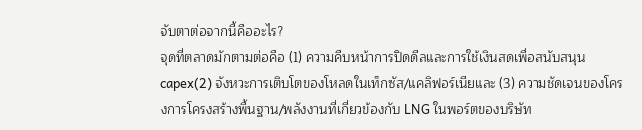จับตาต่อจากนี้คืออะไร?
จุดที่ตลาดมักตามต่อคือ (1) ความคืบหน้าการปิดดีลและการใช้เงินสดเพื่อสนับสนุน capex(2) จังหวะการเติบโตของโหลดในเท็กซัส/แคลิฟอร์เนียและ (3) ความชัดเจนของโครงการโครงสร้างพื้นฐาน/พลังงานที่เกี่ยวข้องกับ LNG ในพอร์ตของบริษัท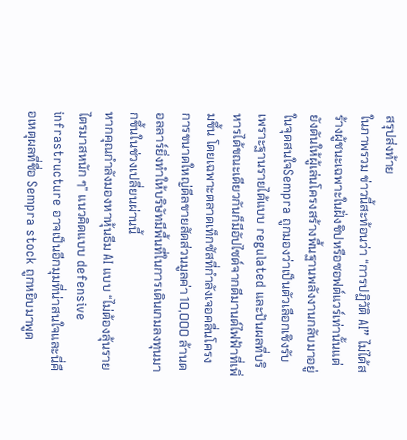สรุปส่งท้าย
ในภาพรวม ข่าวนี้สะท้อนว่า “การปฏิวัติ AI” ไม่ได้สร้างผู้ชนะเฉพาะในฝั่งชิปหรือซอฟต์แวร์เท่านั้นแต่ยังดันให้ผู้เล่นโครงสร้างพื้นฐานพลังงานกลับมาอยู่ในจุดสนใจSempra ถูกมองว่าเป็นตัวเลือกเชิงรับ เพราะฐานรายได้แบบ regulated และปันผลที่บริหารได้ขณะเดียวกันก็มีอัปไซด์จากดีมานด์ไฟฟ้าที่เพิ่มขึ้น โดยเฉพาะตลาดเท็กซัสที่กำลังเจอคลื่นโครงการขนาดใหญ่ดีลขายสัดส่วนมูลค่า 10,000 ล้านดอลลาร์ยิ่งทำให้บริษัทมีพื้นที่ในการเดินเกมลงทุนมากขึ้นในช่วงเปลี่ยนผ่านนี้
หากคุณกำลังมองหาหุ้นธีม AI แบบ “ไม่ต้องลุ้นรายไตรมาสหนัก ๆ” แนวคิดแบบ defensive infrastructure อาจเป็นอีกมุมที่น่าสนใจและนี่คือเหตุผลที่ชื่อ Sempra stock ถูกหยิบมาพูด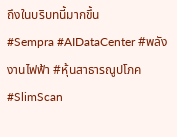ถึงในบริบทนี้มากขึ้น
#Sempra #AIDataCenter #พลังงานไฟฟ้า #หุ้นสาธารณูปโภค #SlimScan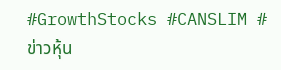#GrowthStocks #CANSLIM #ข่าวหุ้น